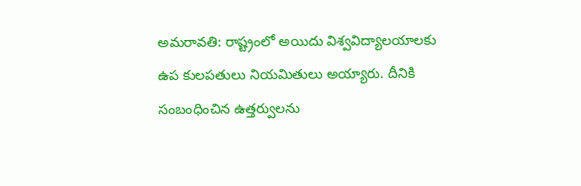అమరావతి: రాష్ట్రంలో అయిదు విశ్వవిద్యాలయాలకు ఉప కులపతులు నియమితులు అయ్యారు. దీనికి సంబంధించిన ఉత్తర్వులను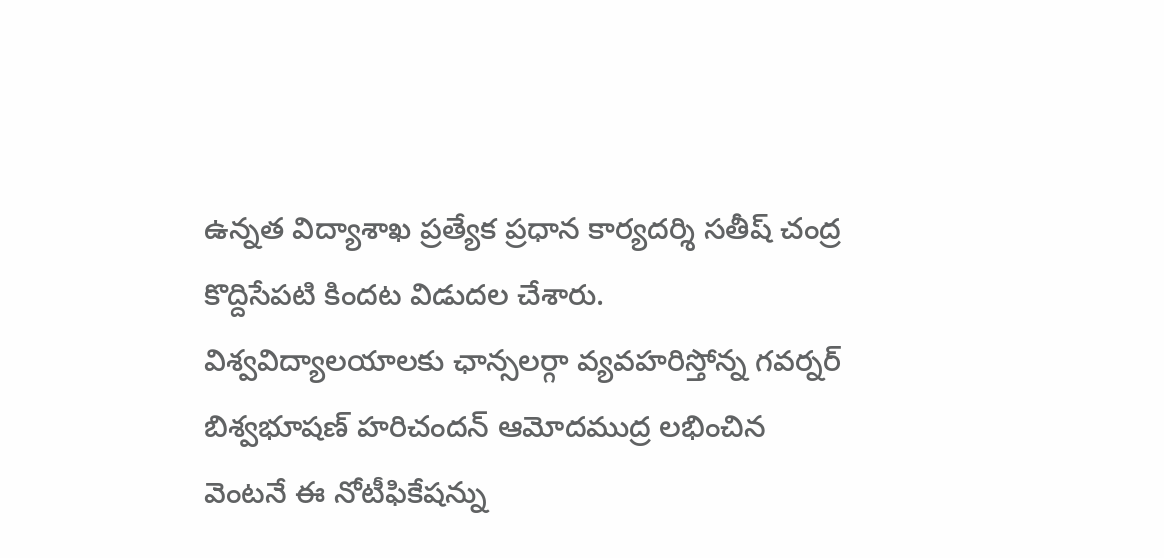ఉన్నత విద్యాశాఖ ప్రత్యేక ప్రధాన కార్యదర్శి సతీష్ చంద్ర కొద్దిసేపటి కిందట విడుదల చేశారు. విశ్వవిద్యాలయాలకు ఛాన్సలర్గా వ్యవహరిస్తోన్న గవర్నర్ బిశ్వభూషణ్ హరిచందన్ ఆమోదముద్ర లభించిన వెంటనే ఈ నోటీఫికేషన్ను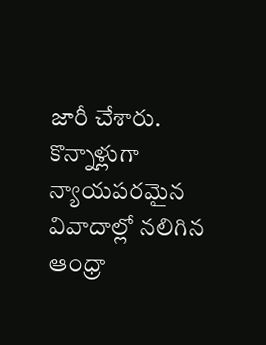జారీ చేశారు. కొన్నాళ్లుగా న్యాయపరమైన వివాదాల్లో నలిగిన ఆంధ్రా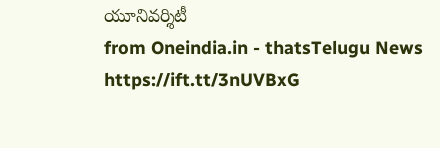యూనివర్శిటీ
from Oneindia.in - thatsTelugu News https://ift.tt/3nUVBxG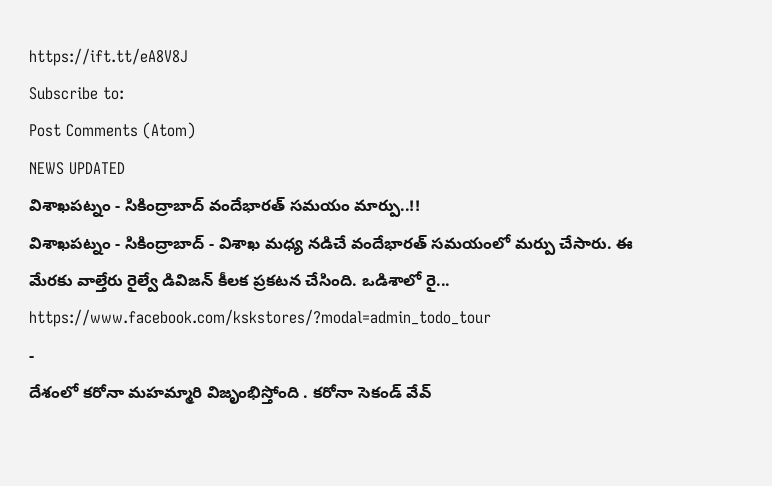https://ift.tt/eA8V8J
Subscribe to:
Post Comments (Atom)
NEWS UPDATED
విశాఖపట్నం - సికింద్రాబాద్ వందేభారత్ సమయం మార్పు..!!
విశాఖపట్నం - సికింద్రాబాద్ - విశాఖ మధ్య నడిచే వందేభారత్ సమయంలో మర్పు చేసారు. ఈ మేరకు వాల్తేరు రైల్వే డివిజన్ కీలక ప్రకటన చేసింది. ఒడిశాలో రై...
https://www.facebook.com/kskstores/?modal=admin_todo_tour
-
దేశంలో కరోనా మహమ్మారి విజృంభిస్తోంది . కరోనా సెకండ్ వేవ్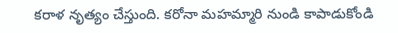కరాళ నృత్యం చేస్తుంది. కరోనా మహమ్మారి నుండి కాపాడుకోండి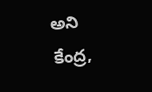అని కేంద్ర,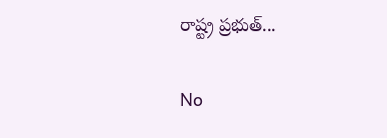రాష్ట్ర ప్రభుత్...

No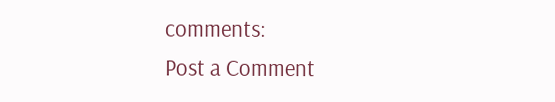comments:
Post a Comment